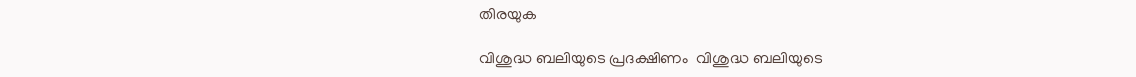തിരയുക

വിശുദ്ധ ബലിയുടെ പ്രദക്ഷിണം  വിശുദ്ധ ബലിയുടെ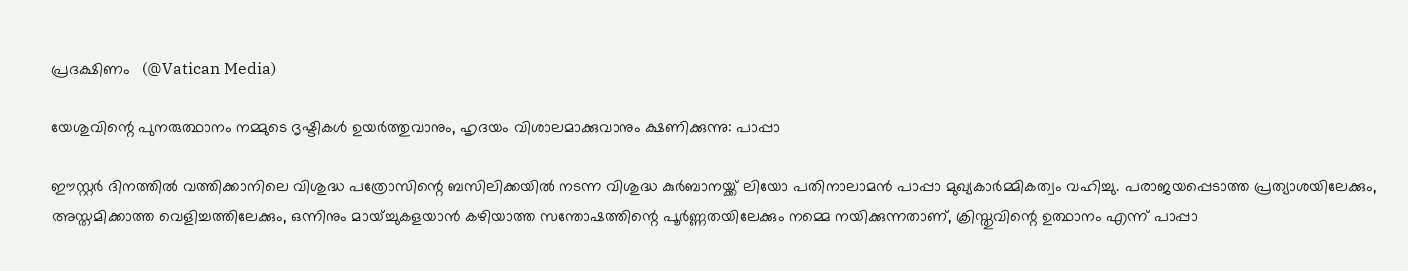പ്രദക്ഷിണം   (@Vatican Media)

യേശുവിന്റെ പുനരുത്ഥാനം നമ്മുടെ ദൃഷ്ടികൾ ഉയർത്തുവാനും, ഹൃദയം വിശാലമാക്കുവാനും ക്ഷണിക്കുന്നു: പാപ്പാ

ഈസ്റ്റർ ദിനത്തിൽ വത്തിക്കാനിലെ വിശുദ്ധ പത്രോസിന്റെ ബസിലിക്കയിൽ നടന്ന വിശുദ്ധ കുർബാനയ്ക്ക് ലിയോ പതിനാലാമൻ പാപ്പാ മുഖ്യകാർമ്മികത്വം വഹിച്ചു. പരാജയപ്പെടാത്ത പ്രത്യാശയിലേക്കും, അസ്തമിക്കാത്ത വെളിച്ചത്തിലേക്കും, ഒന്നിനും മായ്ച്ചുകളയാൻ കഴിയാത്ത സന്തോഷത്തിന്റെ പൂർണ്ണതയിലേക്കും നമ്മെ നയിക്കുന്നതാണ്, ക്രിസ്തുവിന്റെ ഉത്ഥാനം എന്ന് പാപ്പാ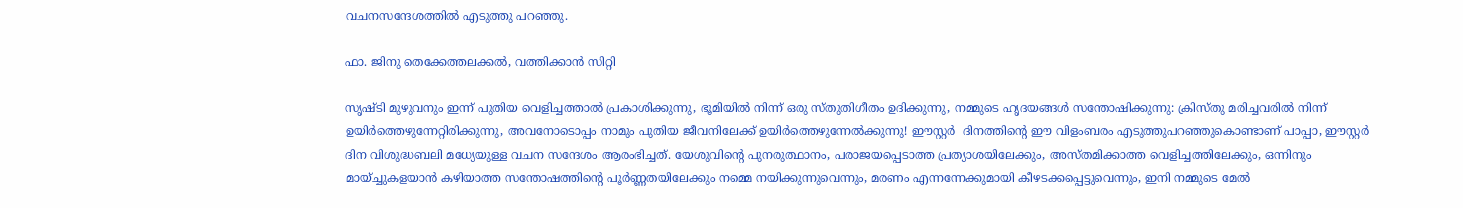വചനസന്ദേശത്തിൽ എടുത്തു പറഞ്ഞു.

ഫാ. ജിനു തെക്കേത്തലക്കൽ, വത്തിക്കാൻ സിറ്റി

സൃഷ്ടി മുഴുവനും ഇന്ന് പുതിയ വെളിച്ചത്താൽ പ്രകാശിക്കുന്നു, ഭൂമിയിൽ നിന്ന് ഒരു സ്തുതിഗീതം ഉദിക്കുന്നു, നമ്മുടെ ഹൃദയങ്ങൾ സന്തോഷിക്കുന്നു: ക്രിസ്തു മരിച്ചവരിൽ നിന്ന് ഉയിർത്തെഴുന്നേറ്റിരിക്കുന്നു, അവനോടൊപ്പം നാമും പുതിയ ജീവനിലേക്ക് ഉയിർത്തെഴുന്നേൽക്കുന്നു! ഈസ്റ്റർ  ദിനത്തിന്റെ ഈ വിളംബരം എടുത്തുപറഞ്ഞുകൊണ്ടാണ് പാപ്പാ, ഈസ്റ്റർ ദിന വിശുദ്ധബലി മധ്യേയുള്ള വചന സന്ദേശം ആരംഭിച്ചത്. യേശുവിന്റെ പുനരുത്ഥാനം, പരാജയപ്പെടാത്ത പ്രത്യാശയിലേക്കും, അസ്തമിക്കാത്ത വെളിച്ചത്തിലേക്കും, ഒന്നിനും മായ്ച്ചുകളയാൻ കഴിയാത്ത സന്തോഷത്തിന്റെ പൂർണ്ണതയിലേക്കും നമ്മെ നയിക്കുന്നുവെന്നും, മരണം എന്നന്നേക്കുമായി കീഴടക്കപ്പെട്ടുവെന്നും, ഇനി നമ്മുടെ മേൽ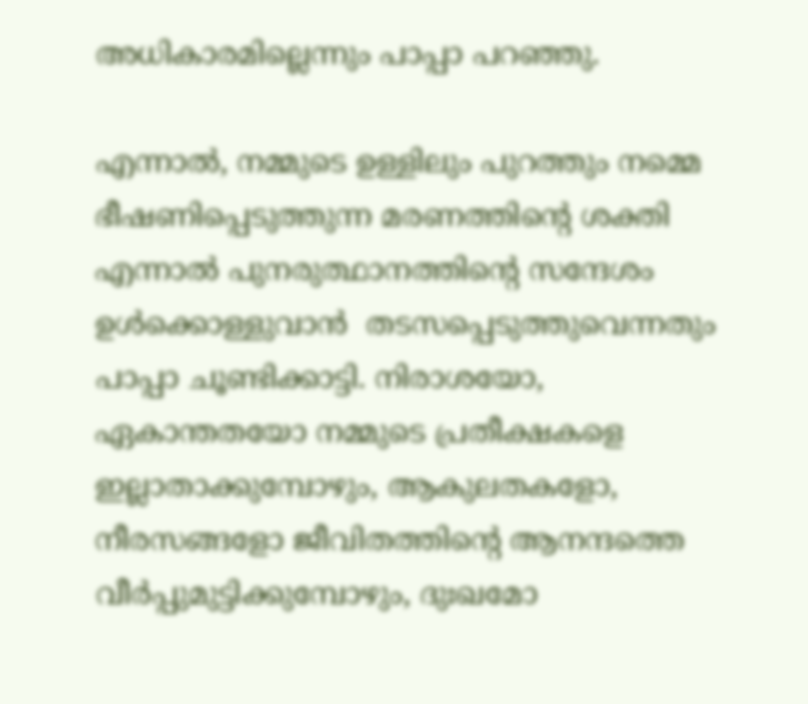അധികാരമില്ലെന്നും പാപ്പാ പറഞ്ഞു.

എന്നാൽ, നമ്മുടെ ഉള്ളിലും പുറത്തും നമ്മെ ഭീഷണിപ്പെടുത്തുന്ന മരണത്തിന്റെ ശക്തി എന്നാൽ പുനരുത്ഥാനത്തിന്റെ സന്ദേശം ഉൾക്കൊള്ളുവാൻ  തടസപ്പെടുത്തുവെന്നതും പാപ്പാ ചൂണ്ടിക്കാട്ടി. നിരാശയോ, ഏകാന്തതയോ നമ്മുടെ പ്രതീക്ഷകളെ ഇല്ലാതാക്കുമ്പോഴും, ആകുലതകളോ, നീരസങ്ങളോ ജീവിതത്തിന്റെ ആനന്ദത്തെ വീർപ്പുമുട്ടിക്കുമ്പോഴും, ദുഃഖമോ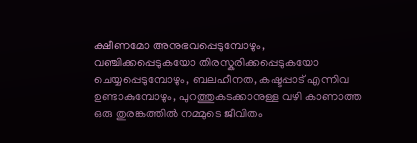ക്ഷീണമോ അനുഭവപ്പെടുമ്പോഴും, വഞ്ചിക്കപ്പെടുകയോ തിരസ്കരിക്കപ്പെടുകയോ ചെയ്യപ്പെടുമ്പോഴും, ബലഹീനത, കഷ്ടപ്പാട് എന്നിവ ഉണ്ടാകുമ്പോഴും, പുറത്തുകടക്കാനുള്ള വഴി കാണാത്ത ഒരു തുരങ്കത്തിൽ നമ്മുടെ ജീവിതം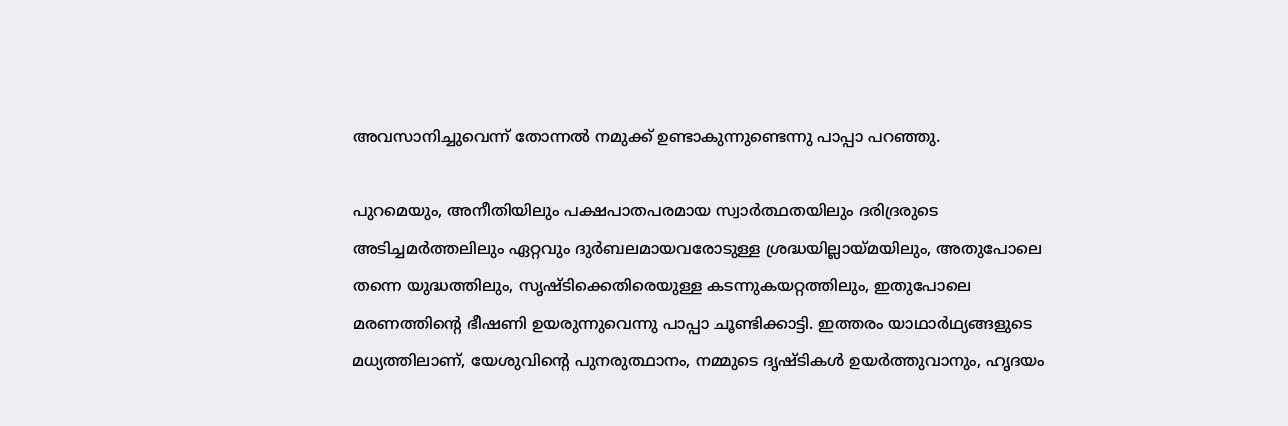അവസാനിച്ചുവെന്ന് തോന്നൽ നമുക്ക് ഉണ്ടാകുന്നുണ്ടെന്നു പാപ്പാ പറഞ്ഞു.

പുറമെയും, അനീതിയിലും പക്ഷപാതപരമായ സ്വാർത്ഥതയിലും ദരിദ്രരുടെ അടിച്ചമർത്തലിലും ഏറ്റവും ദുർബലമായവരോടുള്ള ശ്രദ്ധയില്ലായ്മയിലും, അതുപോലെ തന്നെ യുദ്ധത്തിലും, സൃഷ്ടിക്കെതിരെയുള്ള കടന്നുകയറ്റത്തിലും, ഇതുപോലെ മരണത്തിന്റെ ഭീഷണി ഉയരുന്നുവെന്നു പാപ്പാ ചൂണ്ടിക്കാട്ടി. ഇത്തരം യാഥാർഥ്യങ്ങളുടെ മധ്യത്തിലാണ്, യേശുവിന്റെ പുനരുത്ഥാനം, നമ്മുടെ ദൃഷ്ടികൾ ഉയർത്തുവാനും, ഹൃദയം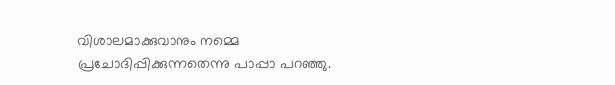വിശാലമാക്കുവാനും നമ്മെ പ്രചോദിപ്പിക്കുന്നതെന്നു പാപ്പാ പറഞ്ഞു.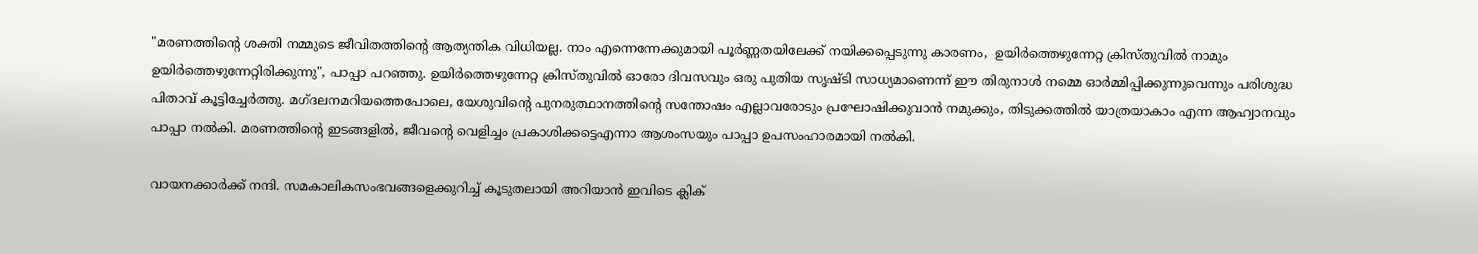"മരണത്തിന്റെ ശക്തി നമ്മുടെ ജീവിതത്തിന്റെ ആത്യന്തിക വിധിയല്ല. നാം എന്നെന്നേക്കുമായി പൂർണ്ണതയിലേക്ക് നയിക്കപ്പെടുന്നു കാരണം,  ഉയിർത്തെഴുന്നേറ്റ ക്രിസ്തുവിൽ നാമും ഉയിർത്തെഴുന്നേറ്റിരിക്കുന്നു", പാപ്പാ പറഞ്ഞു. ഉയിർത്തെഴുന്നേറ്റ ക്രിസ്തുവിൽ ഓരോ ദിവസവും ഒരു പുതിയ സൃഷ്ടി സാധ്യമാണെന്ന് ഈ തിരുനാൾ നമ്മെ ഓർമ്മിപ്പിക്കുന്നുവെന്നും പരിശുദ്ധ പിതാവ് കൂട്ടിച്ചേർത്തു. മഗ്‌ദലനമറിയത്തെപോലെ, യേശുവിന്റെ പുനരുത്ഥാനത്തിന്റെ സന്തോഷം എല്ലാവരോടും പ്രഘോഷിക്കുവാൻ നമുക്കും, തിടുക്കത്തിൽ യാത്രയാകാം എന്ന ആഹ്വാനവും പാപ്പാ നൽകി. മരണത്തിന്റെ ഇടങ്ങളിൽ, ജീവന്റെ വെളിച്ചം പ്രകാശിക്കട്ടെഎന്നാ ആശംസയും പാപ്പാ ഉപസംഹാരമായി നൽകി.

വായനക്കാർക്ക് നന്ദി. സമകാലികസംഭവങ്ങളെക്കുറിച്ച് കൂടുതലായി അറിയാൻ ഇവിടെ ക്ലിക്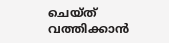ചെയ്‌ത്‌ വത്തിക്കാൻ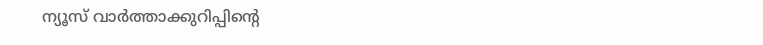ന്യൂസ് വാർത്താക്കുറിപ്പിന്റെ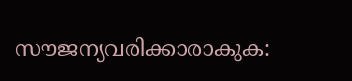സൗജന്യവരിക്കാരാകുക: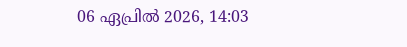06 ഏപ്രിൽ 2026, 14:03